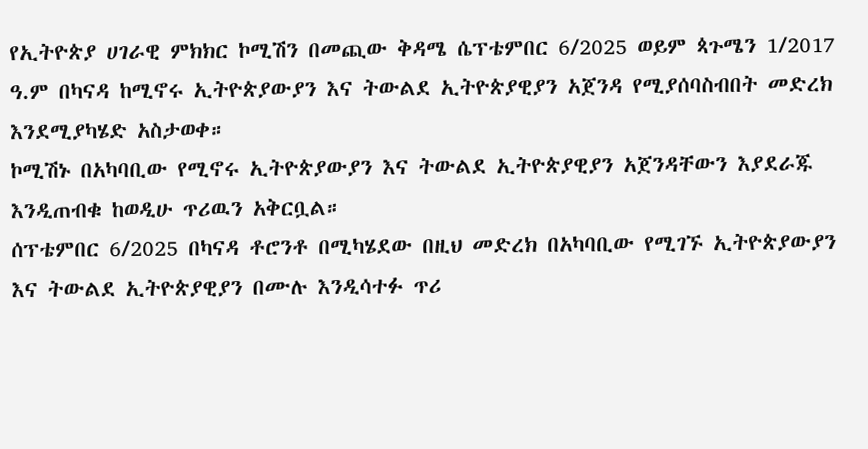የኢትዮጵያ ሀገራዊ ምክክር ኮሚሽን በመጪው ቅዳሜ ሴፕቴምበር 6/2025 ወይም ጳጉሜን 1/2017 ዓ.ም በካናዳ ከሚኖሩ ኢትዮጵያውያን እና ትውልደ ኢትዮጵያዊያን አጀንዳ የሚያሰባስብበት መድረክ እንደሚያካሄድ አስታወቀ።
ኮሚሽኑ በአካባቢው የሚኖሩ ኢትዮጵያውያን እና ትውልደ ኢትዮጵያዊያን አጀንዳቸውን እያደራጁ እንዲጠብቁ ከወዲሁ ጥሪዉን አቅርቧል።
ሰፕቴምበር 6/2025 በካናዳ ቶሮንቶ በሚካሄደው በዚህ መድረክ በአካባቢው የሚገኙ ኢትዮጵያውያን እና ትውልደ ኢትዮጵያዊያን በሙሉ እንዲሳተፉ ጥሪ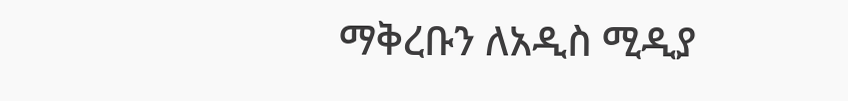ማቅረቡን ለአዲስ ሚዲያ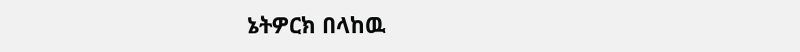ኔትዎርክ በላከዉ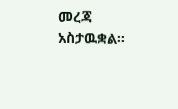መረጃ አስታዉቋል።